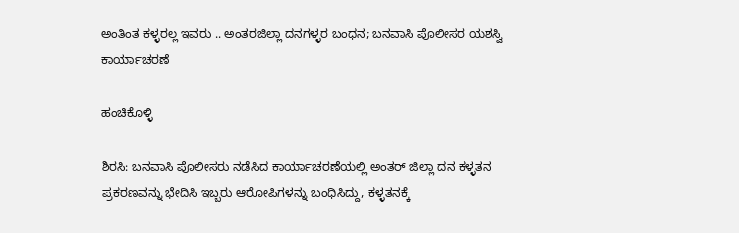ಅಂತಿಂತ ಕಳ್ಳರಲ್ಲ ಇವರು .. ಅಂತರಜಿಲ್ಲಾ ದನಗಳ್ಳರ ಬಂಧನ; ಬನವಾಸಿ ಪೊಲೀಸರ ಯಶಸ್ವಿ ಕಾರ್ಯಾಚರಣೆ

ಹಂಚಿಕೊಳ್ಳಿ

ಶಿರಸಿ: ಬನವಾಸಿ ಪೊಲೀಸರು ನಡೆಸಿದ ಕಾರ್ಯಾಚರಣೆಯಲ್ಲಿ ಅಂತರ್ ಜಿಲ್ಲಾ ದನ ಕಳ್ಳತನ ಪ್ರಕರಣವನ್ನು ಭೇದಿಸಿ ಇಬ್ಬರು ಆರೋಪಿಗಳನ್ನು ಬಂಧಿಸಿದ್ದು, ಕಳ್ಳತನಕ್ಕೆ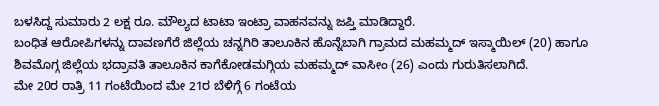ಬಳಸಿದ್ದ ಸುಮಾರು 2 ಲಕ್ಷ ರೂ. ಮೌಲ್ಯದ ಟಾಟಾ ಇಂಟ್ರಾ ವಾಹನವನ್ನು ಜಪ್ತಿ ಮಾಡಿದ್ದಾರೆ.
ಬಂಧಿತ ಆರೋಪಿಗಳನ್ನು ದಾವಣಗೆರೆ ಜಿಲ್ಲೆಯ ಚನ್ನಗಿರಿ ತಾಲೂಕಿನ ಹೊನ್ನೆಬಾಗಿ ಗ್ರಾಮದ ಮಹಮ್ಮದ್ ಇಸ್ಮಾಯಿಲ್ (20) ಹಾಗೂ ಶಿವಮೊಗ್ಗ ಜಿಲ್ಲೆಯ ಭದ್ರಾವತಿ ತಾಲೂಕಿನ ಕಾಗೆಕೋಡಮಗ್ಗಿಯ ಮಹಮ್ಮದ್ ವಾಸೀಂ (26) ಎಂದು ಗುರುತಿಸಲಾಗಿದೆ.
ಮೇ 20ರ ರಾತ್ರಿ 11 ಗಂಟೆಯಿಂದ ಮೇ 21ರ ಬೆಳಿಗ್ಗೆ 6 ಗಂಟೆಯ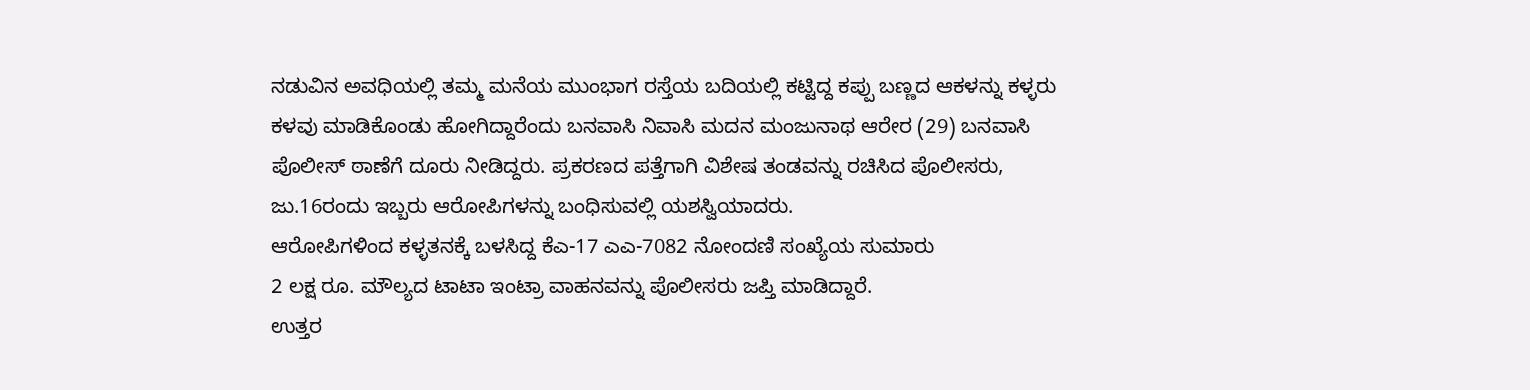ನಡುವಿನ ಅವಧಿಯಲ್ಲಿ ತಮ್ಮ ಮನೆಯ ಮುಂಭಾಗ ರಸ್ತೆಯ ಬದಿಯಲ್ಲಿ ಕಟ್ಟಿದ್ದ ಕಪ್ಪು ಬಣ್ಣದ ಆಕಳನ್ನು ಕಳ್ಳರು ಕಳವು ಮಾಡಿಕೊಂಡು ಹೋಗಿದ್ದಾರೆಂದು ಬನವಾಸಿ ನಿವಾಸಿ ಮದನ ಮಂಜುನಾಥ ಆರೇರ (29) ಬನವಾಸಿ ಪೊಲೀಸ್ ಠಾಣೆಗೆ ದೂರು ನೀಡಿದ್ದರು. ಪ್ರಕರಣದ ಪತ್ತೆಗಾಗಿ ವಿಶೇಷ ತಂಡವನ್ನು ರಚಿಸಿದ ಪೊಲೀಸರು, ಜು.16ರಂದು ಇಬ್ಬರು ಆರೋಪಿಗಳನ್ನು ಬಂಧಿಸುವಲ್ಲಿ ಯಶಸ್ವಿಯಾದರು.
ಆರೋಪಿಗಳಿಂದ ಕಳ್ಳತನಕ್ಕೆ ಬಳಸಿದ್ದ ಕೆಎ-17 ಎಎ-7082 ನೋಂದಣಿ ಸಂಖ್ಯೆಯ ಸುಮಾರು
2 ಲಕ್ಷ ರೂ. ಮೌಲ್ಯದ ಟಾಟಾ ಇಂಟ್ರಾ ವಾಹನವನ್ನು ಪೊಲೀಸರು ಜಪ್ತಿ ಮಾಡಿದ್ದಾರೆ.
ಉತ್ತರ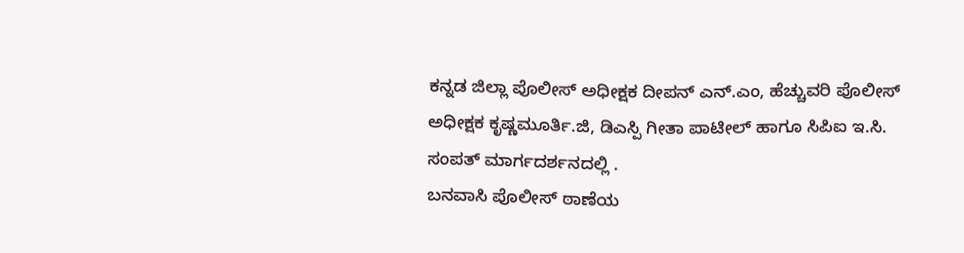ಕನ್ನಡ ಜಿಲ್ಲಾ ಪೊಲೀಸ್ ಅಧೀಕ್ಷಕ ದೀಪನ್ ಎನ್.ಎಂ, ಹೆಚ್ಚುವರಿ ಪೊಲೀಸ್ ಅಧೀಕ್ಷಕ ಕೃಷ್ಣಮೂರ್ತಿ.ಜಿ, ಡಿಎಸ್ಪಿ ಗೀತಾ ಪಾಟೀಲ್ ಹಾಗೂ ಸಿಪಿಐ ಇ.ಸಿ. ಸಂಪತ್ ಮಾರ್ಗದರ್ಶನದಲ್ಲಿ .
ಬನವಾಸಿ ಪೊಲೀಸ್ ಠಾಣೆಯ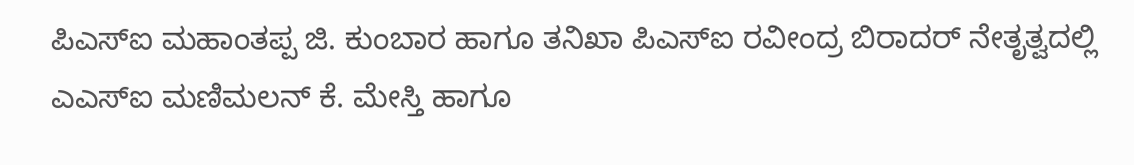ಪಿಎಸ್‌ಐ ಮಹಾಂತಪ್ಪ ಜಿ. ಕುಂಬಾರ ಹಾಗೂ ತನಿಖಾ ಪಿಎಸ್‌ಐ ರವೀಂದ್ರ ಬಿರಾದರ್ ನೇತೃತ್ವದಲ್ಲಿ ಎಎಸ್‌ಐ ಮಣಿಮಲನ್ ಕೆ. ಮೇಸ್ತಿ ಹಾಗೂ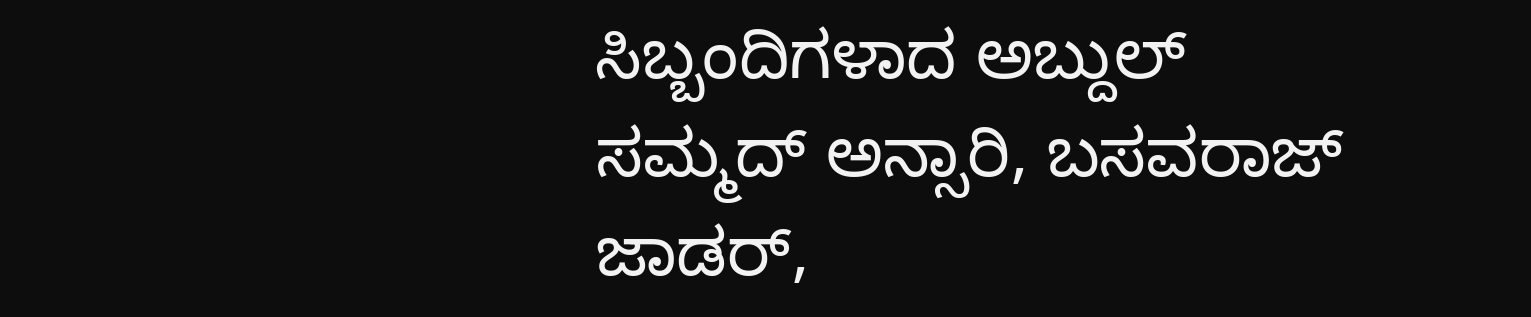ಸಿಬ್ಬಂದಿಗಳಾದ ಅಬ್ದುಲ್ ಸಮ್ಮದ್ ಅನ್ಸಾರಿ, ಬಸವರಾಜ್ ಜಾಡರ್,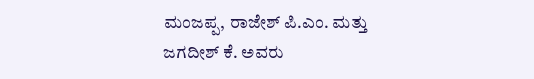ಮಂಜಪ್ಪ, ರಾಜೇಶ್ ಪಿ.ಎಂ. ಮತ್ತು ಜಗದೀಶ್ ಕೆ. ಅವರು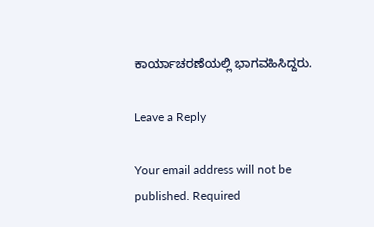ಕಾರ್ಯಾಚರಣೆಯಲ್ಲಿ ಭಾಗವಹಿಸಿದ್ದರು.

Leave a Reply

Your email address will not be published. Required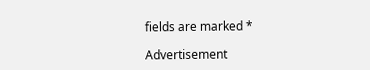fields are marked *

Advertisement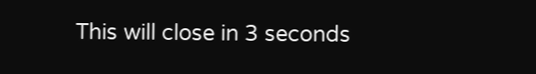This will close in 3 seconds